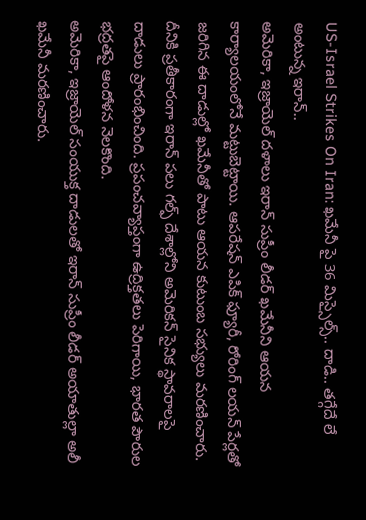US-Israel Strikes On Iran: ఖమేనీ పై 36 మిస్సైల్స్.. దాడి.. తగ్గేదే లే అంటున్న ఇరాన్..
అమెరికా, ఇజ్రాయెల్ దళాలు ఇరాన్ సుప్రీం లీడర్ ఖమేనీని ఆయన కార్యాలయంలోనే మట్టుబెట్టాయి. ఆపరేషన్ ఎపిక్ ఫ్యూరీ, రోరింగ్ లయన్ పేర్లతో జరిగిన ఈ దాడుల్లో ఖమేనీతో పాటు ఆయన కుటుంబ సభ్యులు మరణించారు. దీనికి ప్రతీకారంగా ఇరాన్ పలు గల్ఫ్ దేశాల్లోని అమెరికన్ సైనిక స్థావరాలపై దాడులు ప్రారంభించింది. ప్రపంచవ్యాప్తంగా ఉద్రిక్తతలు పెరిగాయి, భారత పౌరుల భద్రతపై ఆందోళన నెలకొంది.
అమెరికా, ఇజ్రాయెల్ సంయుక్త దాడులతో ఇరాన్ సుప్రీం లీడర్ అయాతుల్లా అలీ ఖమేనీ మరణించారు.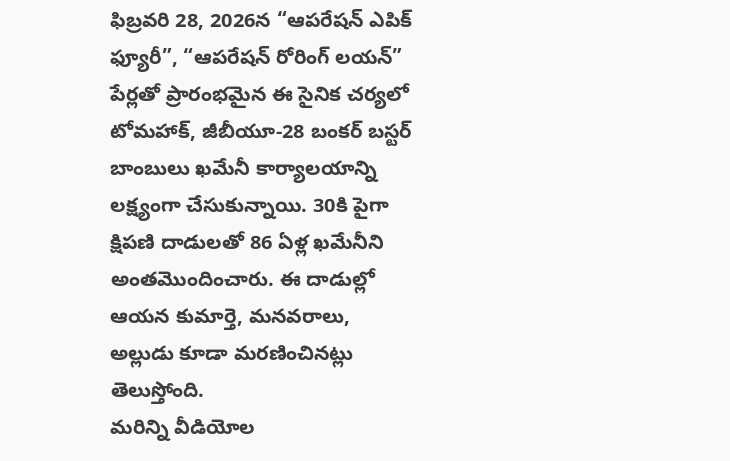ఫిబ్రవరి 28, 2026న “ఆపరేషన్ ఎపిక్ ఫ్యూరీ”, “ఆపరేషన్ రోరింగ్ లయన్” పేర్లతో ప్రారంభమైన ఈ సైనిక చర్యలో టోమహాక్, జీబీయూ-28 బంకర్ బస్టర్ బాంబులు ఖమేనీ కార్యాలయాన్ని లక్ష్యంగా చేసుకున్నాయి. 30కి పైగా క్షిపణి దాడులతో 86 ఏళ్ల ఖమేనీని అంతమొందించారు. ఈ దాడుల్లో ఆయన కుమార్తె, మనవరాలు, అల్లుడు కూడా మరణించినట్లు తెలుస్తోంది.
మరిన్ని వీడియోల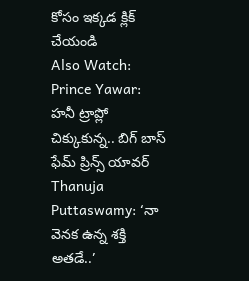కోసం ఇక్కడ క్లిక్ చేయండి
Also Watch:
Prince Yawar: హనీ ట్రాప్లో చిక్కుకున్న.. బిగ్ బాస్ ఫేమ్ ప్రిన్స్ యావర్
Thanuja Puttaswamy: ‘నా వెనక ఉన్న శక్తి అతడే..’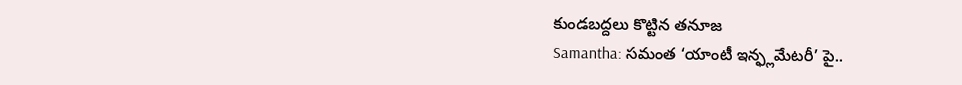కుండబద్దలు కొట్టిన తనూజ
Samantha: సమంత ‘యాంటీ ఇన్ఫ్లమేటరీ’ పై..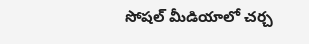సోషల్ మీడియాలో చర్చ